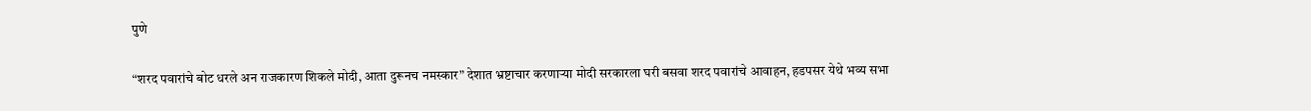पुणे

“शरद पवारांचे बोट धरले अन राजकारण शिकले मोदी, आता दुरूनच नमस्कार” देशात भ्रष्टाचार करणाऱ्या मोदी सरकारला घरी बसवा शरद पवारांचे आवाहन, हडपसर येथे भव्य सभा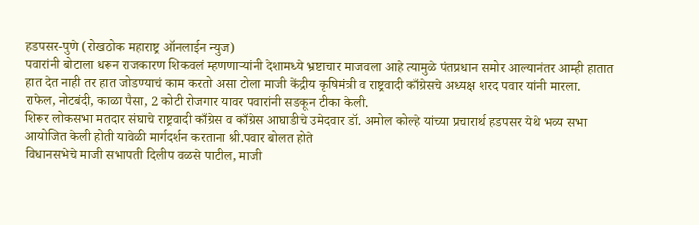हडपसर-पुणे (रोखठोक महाराष्ट्र ऑनलाईन न्युज)
पवारांनी बोटाला धरून राजकारण शिकवलं म्हणणाऱ्यांनी देशामध्ये भ्रष्टाचार माजवला आहे त्यामुळे पंतप्रधान समोर आल्यानंतर आम्ही हातात हात देत नाही तर हात जोडण्याचं काम करतो असा टोला माजी केंद्रीय कृषिमंत्री व राष्ट्रवादी काँग्रेसचे अध्यक्ष शरद पवार यांनी मारला.
राफेल, नोटबंदी, काळा पैसा, 2 कोटी रोजगार यावर पवारांनी सडकून टीका केली.
शिरूर लोकसभा मतदार संघाचे राष्ट्रवादी काँग्रेस व काँग्रेस आघाडीचे उमेदवार डॉ. अमोल कोल्हे यांच्या प्रचारार्थ हडपसर येथे भव्य सभा आयोजित केली होती यावेळी मार्गदर्शन करताना श्री.पवार बोलत होते
विधानसभेचे माजी सभापती दिलीप वळसे पाटील, माजी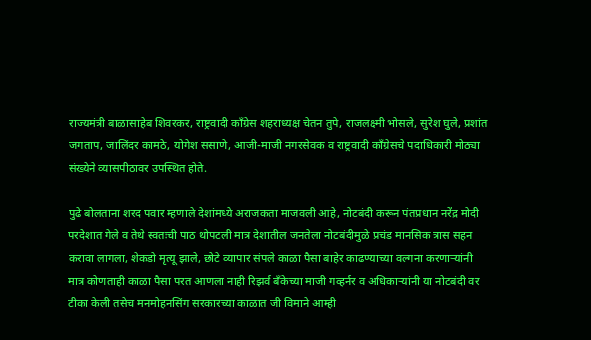राज्यमंत्री बाळासाहेब शिवरकर, राष्ट्रवादी काँग्रेस शहराध्यक्ष चेतन तुपे, राजलक्ष्मी भोसले, सुरेश घुले, प्रशांत जगताप, जालिंदर कामठे, योगेश ससाणे, आजी-माजी नगरसेवक व राष्ट्रवादी काँग्रेसचे पदाधिकारी मोठ्या संख्येने व्यासपीठावर उपस्थित होते.

पुढे बोलताना शरद पवार म्हणाले देशांमध्ये अराजकता माजवली आहे, नोटबंदी करून पंतप्रधान नरेंद्र मोदी परदेशात गेले व तेथे स्वतःची पाठ थोपटली मात्र देशातील जनतेला नोटबंदीमुळे प्रचंड मानसिक त्रास सहन करावा लागला, शेकडो मृत्यू झाले, छोटे व्यापार संपले काळा पैसा बाहेर काढण्याच्या वल्गना करणाऱ्यांनी मात्र कोणताही काळा पैसा परत आणला नाही रिझर्व बँकेच्या माजी गव्हर्नर व अधिकाऱ्यांनी या नोटबंदी वर टीका केली तसेच मनमोहनसिंग सरकारच्या काळात जी विमाने आम्ही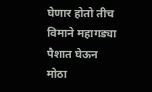घेणार होतो तीच विमाने महागड्या पैशात घेऊन मोठा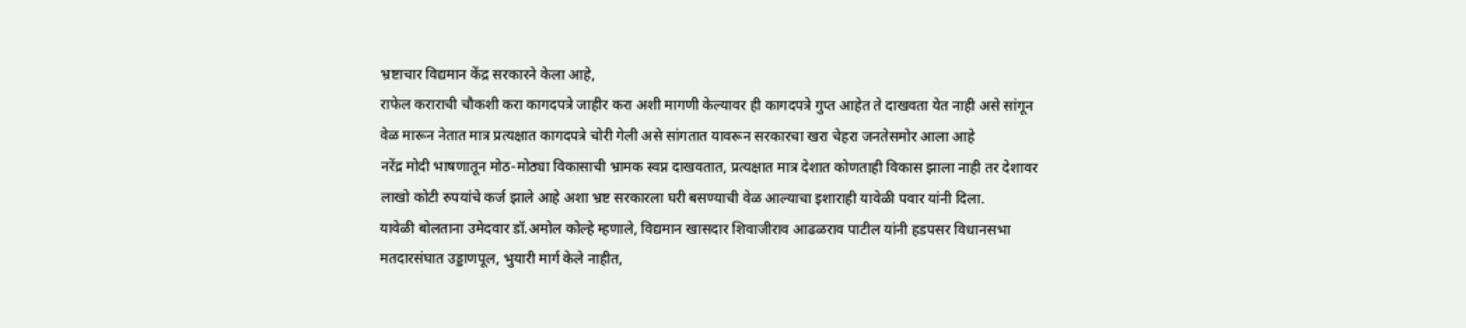भ्रष्टाचार विद्यमान केंद्र सरकारने केला आहे,
राफेल कराराची चौकशी करा कागदपत्रे जाहीर करा अशी मागणी केल्यावर ही कागदपत्रे गुप्त आहेत ते दाखवता येत नाही असे सांगून वेळ मारून नेतात मात्र प्रत्यक्षात कागदपत्रे चोरी गेली असे सांगतात यावरून सरकारचा खरा चेहरा जनतेसमोर आला आहे
नरेंद्र मोदी भाषणातून मोठ-मोठ्या विकासाची भ्रामक स्वप्न दाखवतात, प्रत्यक्षात मात्र देशात कोणताही विकास झाला नाही तर देशावर लाखो कोटी रुपयांचे कर्ज झाले आहे अशा भ्रष्ट सरकारला घरी बसण्याची वेळ आल्याचा इशाराही यावेळी पवार यांनी दिला.
यावेळी बोलताना उमेदवार डॉ.अमोल कोल्हे म्हणाले, विद्यमान खासदार शिवाजीराव आढळराव पाटील यांनी हडपसर विधानसभा मतदारसंघात उड्डाणपूल, भुयारी मार्ग केले नाहीत,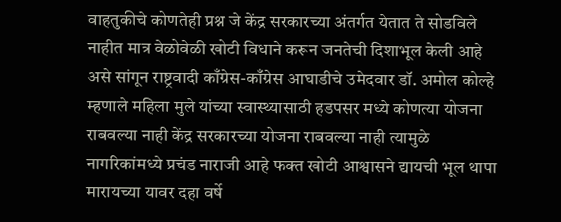वाहतुकीचे कोणतेही प्रश्न जे केंद्र सरकारच्या अंतर्गत येतात ते सोडविले नाहीत मात्र वेळोवेळी खोटी विधाने करून जनतेची दिशाभूल केली आहे असे सांगून राष्ट्रवादी काँग्रेस-काँग्रेस आघाडीचे उमेदवार डॉ. अमोल कोल्हे म्हणाले महिला मुले यांच्या स्वास्थ्यासाठी हडपसर मध्ये कोणत्या योजना राबवल्या नाही केंद्र सरकारच्या योजना राबवल्या नाही त्यामुळे नागरिकांमध्ये प्रचंड नाराजी आहे फक्त खोटी आश्वासने द्यायची भूल थापा मारायच्या यावर दहा वर्षे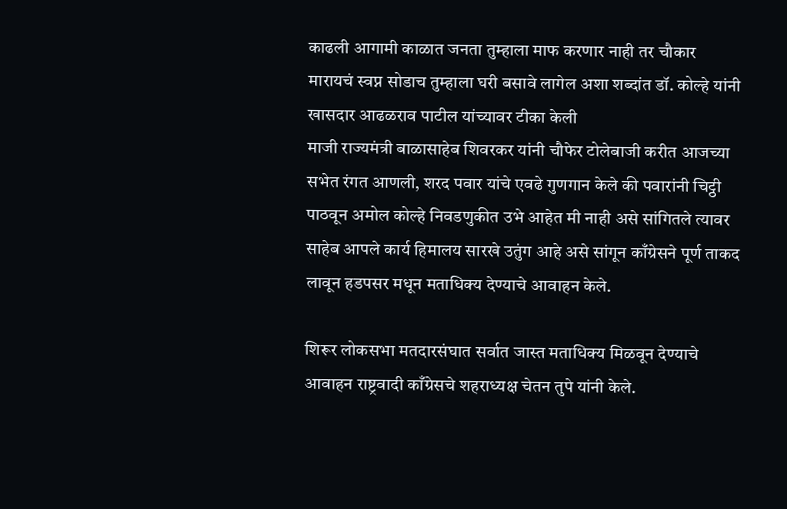काढली आगामी काळात जनता तुम्हाला माफ करणार नाही तर चौकार मारायचं स्वप्न सोडाच तुम्हाला घरी बसावे लागेल अशा शब्दांत डॉ. कोल्हे यांनी खासदार आढळराव पाटील यांच्यावर टीका केली
माजी राज्यमंत्री बाळासाहेब शिवरकर यांनी चौफेर टोलेबाजी करीत आजच्या सभेत रंगत आणली, शरद पवार यांचे एवढे गुणगान केले की पवारांनी चिट्ठी पाठवून अमोल कोल्हे निवडणुकीत उभे आहेत मी नाही असे सांगितले त्यावर साहेब आपले कार्य हिमालय सारखे उतुंग आहे असे सांगून काँग्रेसने पूर्ण ताकद लावून हडपसर मधून मताधिक्य देण्याचे आवाहन केले.

शिरूर लोकसभा मतदारसंघात सर्वात जास्त मताधिक्य मिळवून देण्याचे आवाहन राष्ट्रवादी काँग्रेसचे शहराध्यक्ष चेतन तुपे यांनी केले.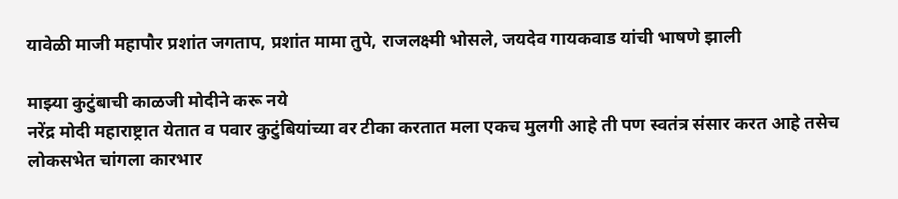यावेळी माजी महापौर प्रशांत जगताप, प्रशांत मामा तुपे, राजलक्ष्मी भोसले, जयदेव गायकवाड यांची भाषणे झाली

माझ्या कुटुंबाची काळजी मोदीने करू नये
नरेंद्र मोदी महाराष्ट्रात येतात व पवार कुटुंबियांच्या वर टीका करतात मला एकच मुलगी आहे ती पण स्वतंत्र संसार करत आहे तसेच लोकसभेत चांगला कारभार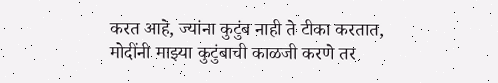करत आहे, ज्यांना कुटुंब नाही ते टीका करतात, मोदींनी माझ्या कुटुंबाची काळजी करणे तर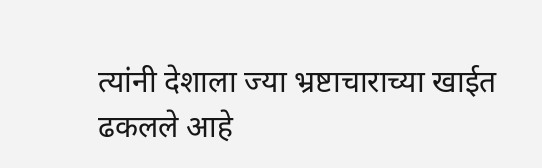त्यांनी देशाला ज्या भ्रष्टाचाराच्या खाईत ढकलले आहे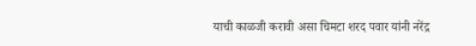याची काळजी करावी असा चिमटा शरद पवार यांनी नरेंद्र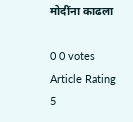मोदींना काढला

0 0 votes
Article Rating
5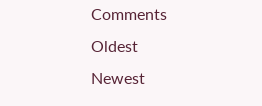Comments
Oldest
Newest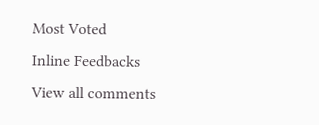Most Voted
Inline Feedbacks
View all comments